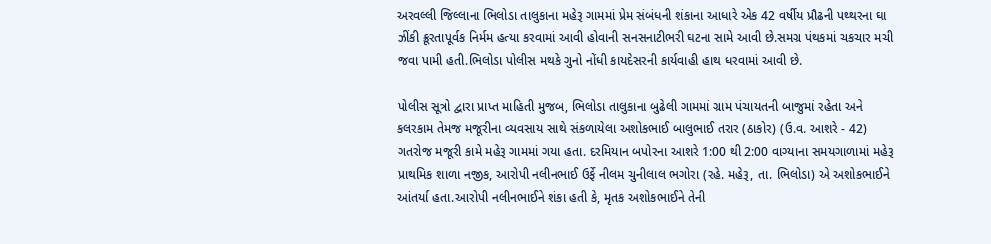અરવલ્લી જિલ્લાના ભિલોડા તાલુકાના મહેરૂ ગામમાં પ્રેમ સંબંધની શંકાના આધારે એક 42 વર્ષીય પ્રૌઢની પથ્થરના ઘા ઝીંકી ક્રૂરતાપૂર્વક નિર્મમ હત્યા કરવામાં આવી હોવાની સનસનાટીભરી ઘટના સામે આવી છે.સમગ્ર પંથકમાં ચકચાર મચી જવા પામી હતી.ભિલોડા પોલીસ મથકે ગુનો નોંધી કાયદેસરની કાર્યવાહી હાથ ધરવામાં આવી છે.

પોલીસ સૂત્રો દ્વારા પ્રાપ્ત માહિતી મુજબ, ભિલોડા તાલુકાના બુઢેલી ગામમાં ગ્રામ પંચાયતની બાજુમાં રહેતા અને કલરકામ તેમજ મજૂરીના વ્યવસાય સાથે સંકળાયેલા અશોકભાઈ બાલુભાઈ તરાર (ઠાકોર) (ઉ.વ. આશરે - 42) ગતરોજ મજૂરી કામે મહેરૂ ગામમાં ગયા હતા. દરમિયાન બપોરના આશરે 1:00 થી 2:00 વાગ્યાના સમયગાળામાં મહેરૂ પ્રાથમિક શાળા નજીક, આરોપી નલીનભાઈ ઉર્ફે નીલમ ચુનીલાલ ભગોરા (રહે. મહેરૂ, તા. ભિલોડા) એ અશોકભાઈને આંતર્યા હતા.આરોપી નલીનભાઈને શંકા હતી કે, મૃતક અશોકભાઈને તેની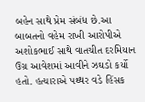બહેન સાથે પ્રેમ સંબંધ છે.આ બાબતનો વહેમ રાખી આરોપીએ અશોકભાઈ સાથે વાતચીત દરમિયાન ઉગ્ર આવેશમાં આવીને ઝઘડો કર્યો હતો. હત્યારાએ પથ્થર વડે હિંસક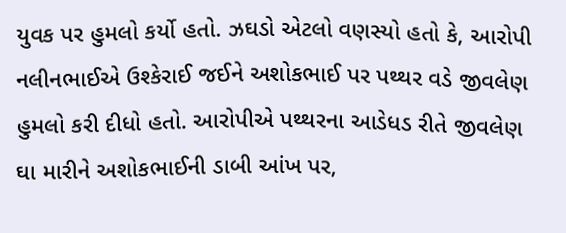યુવક પર હુમલો કર્યો હતો. ઝઘડો એટલો વણસ્યો હતો કે, આરોપી નલીનભાઈએ ઉશ્કેરાઈ જઈને અશોકભાઈ પર પથ્થર વડે જીવલેણ હુમલો કરી દીધો હતો. આરોપીએ પથ્થરના આડેધડ રીતે જીવલેણ ઘા મારીને અશોકભાઈની ડાબી આંખ પર,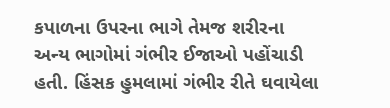કપાળના ઉપરના ભાગે તેમજ શરીરના અન્ય ભાગોમાં ગંભીર ઈજાઓ પહોંચાડી હતી. હિંસક હુમલામાં ગંભીર રીતે ઘવાયેલા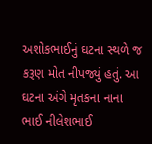અશોકભાઈનું ઘટના સ્થળે જ કરૂણ મોત નીપજ્યું હતું. આ ઘટના અંગે મૃતકના નાના ભાઈ નીલેશભાઈ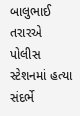બાલુભાઈ તરારએ પોલીસ સ્ટેશનમાં હત્યા સંદર્ભે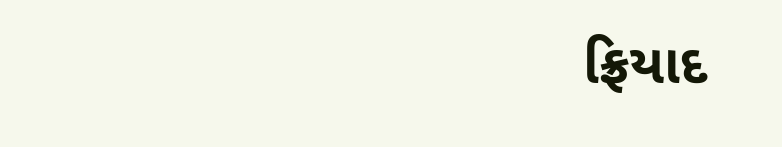ફ્રિયાદ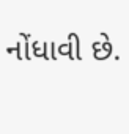નોંધાવી છે.